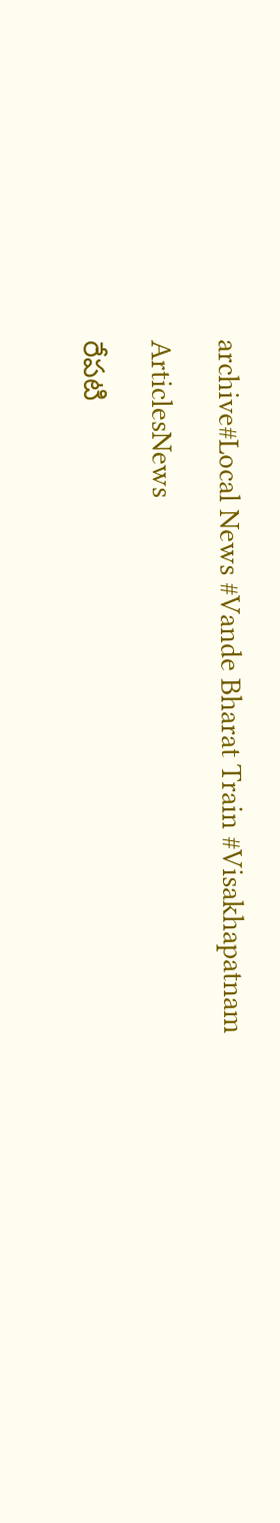archive#Local News #Vande Bharat Train #Visakhapatnam

ArticlesNews

రేపటి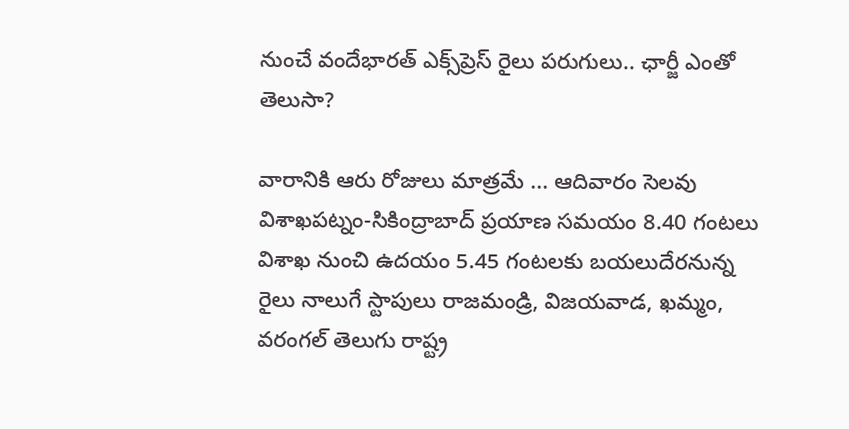నుంచే వందేభారత్‌ ఎక్స్‌ప్రెస్‌ రైలు పరుగులు.. ఛార్జీ ఎంతో తెలుసా?

వారానికి ఆరు రోజులు మాత్రమే ... ఆదివారం సెలవు విశాఖపట్నం-సికింద్రాబాద్‌ ప్రయాణ సమయం 8.40 గంటలు విశాఖ నుంచి ఉదయం 5.45 గంటలకు బయలుదేరనున్న రైలు నాలుగే స్టాపులు రాజమండ్రి, విజయవాడ, ఖమ్మం, వరంగల్‌ తెలుగు రాష్ట్ర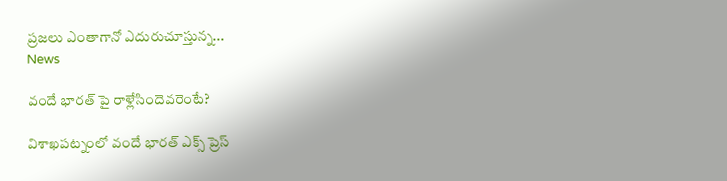ప్రజలు ఎంతాగానో ఎదురుచూస్తున్న...
News

వందే భారత్ పై రాళ్లేసిందెవరెంటే?

విశాఖపట్నంలో వందే భారత్ ఎక్స్ ప్రెస్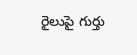రైలుపై గుర్తు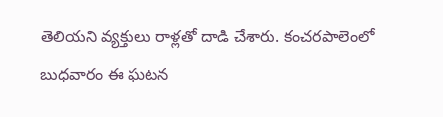తెలియని వ్యక్తులు రాళ్లతో దాడి చేశారు. కంచరపాలెంలో బుధవారం ఈ ఘటన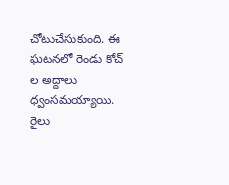చోటుచేసుకుంది. ఈ ఘటనలో రెండు కోచ్ ల అద్దాలు ధ్వంసమయ్యాయి. రైలు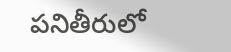పనితీరులో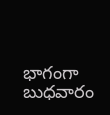భాగంగా బుధవారం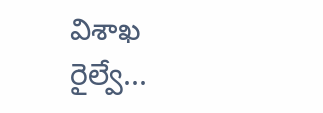విశాఖ రైల్వే...